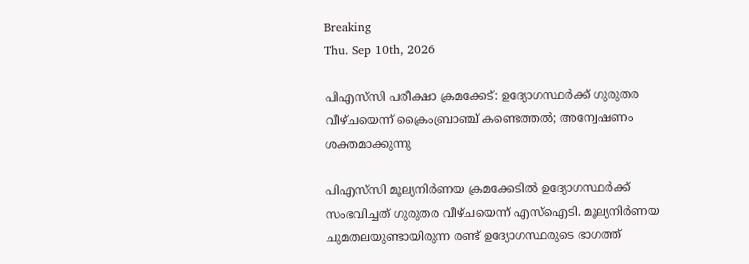Breaking
Thu. Sep 10th, 2026

പിഎസ്‌സി പരീക്ഷാ ക്രമക്കേട്: ഉദ്യോഗസ്ഥർക്ക് ഗുരുതര വീഴ്ചയെന്ന് ക്രൈംബ്രാഞ്ച് കണ്ടെത്തൽ; അന്വേഷണം ശക്തമാക്കുന്നു

പിഎസ്‌സി മൂല്യനിർണയ ക്രമക്കേടിൽ ഉദ്യോഗസ്ഥർക്ക് സംഭവിച്ചത് ഗുരുതര വീഴ്ചയെന്ന് എസ്ഐടി. മൂല്യനിർണയ ചുമതലയുണ്ടായിരുന്ന രണ്ട് ഉദ്യോഗസ്ഥരുടെ ഭാഗത്ത്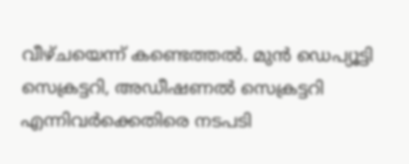വീഴ്ചയെന്ന് കണ്ടെത്തൽ. മുൻ ഡെപ്യൂട്ടി സെക്രട്ടറി, അഡീഷണൽ സെക്രട്ടറി എന്നിവർക്കെതിരെ നടപടി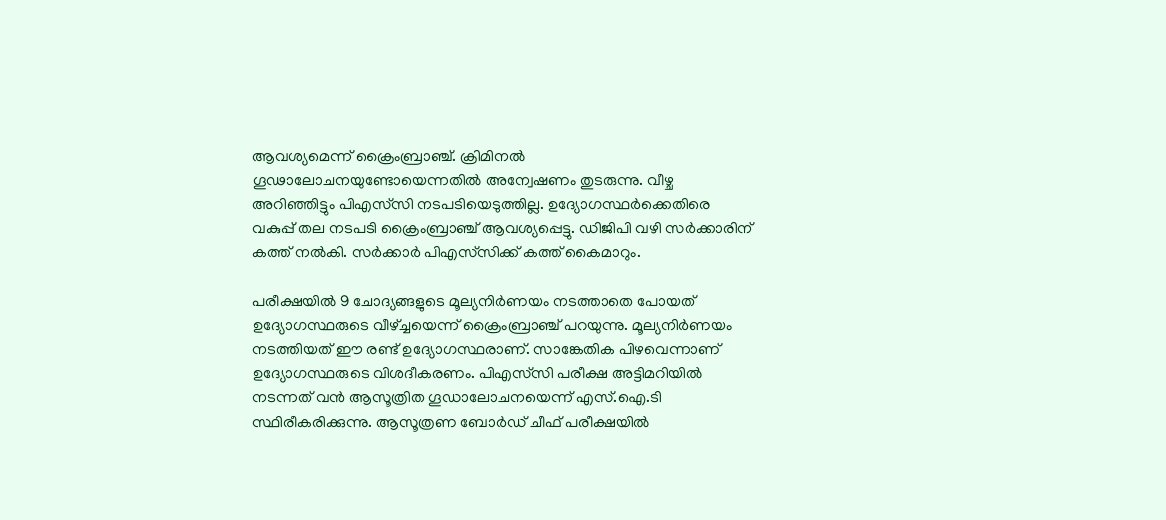ആവശ്യമെന്ന് ക്രൈംബ്രാഞ്ച്. ക്രിമിനൽ ഗൂഢാലോചനയുണ്ടോയെന്നതിൽ അന്വേഷണം തുടരുന്നു. വീഴ്ച അറിഞ്ഞിട്ടും പിഎസ്‌സി നടപടിയെടുത്തില്ല. ഉദ്യോഗസ്ഥർക്കെതിരെ വകുപ്പ് തല നടപടി ക്രൈംബ്രാഞ്ച് ആവശ്യപ്പെട്ടു. ഡിജിപി വഴി സർക്കാരിന് കത്ത് നൽകി. സർക്കാർ പിഎസ്‌സിക്ക് കത്ത് കൈമാറും.

പരീക്ഷയിൽ 9 ചോദ്യങ്ങളുടെ മൂല്യനിർണയം നടത്താതെ പോയത് ഉദ്യോഗസ്ഥരുടെ വീഴ്ച്ചയെന്ന് ക്രൈംബ്രാഞ്ച് പറയുന്നു. മൂല്യനിർണയം നടത്തിയത് ഈ രണ്ട് ഉദ്യോഗസ്ഥരാണ്. സാങ്കേതിക പിഴവെന്നാണ് ഉദ്യോഗസ്ഥരുടെ വിശദീകരണം. പിഎസ്‌സി പരീക്ഷ അട്ടിമറിയിൽ നടന്നത് വൻ ആസൂത്രിത ഗൂഡാലോചനയെന്ന് എസ്.ഐ.ടി സ്ഥിരീകരിക്കുന്നു. ആസൂത്രണ ബോർഡ് ചീഫ് പരീക്ഷയിൽ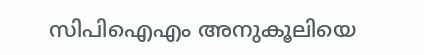സിപിഐഎം അനുകൂലിയെ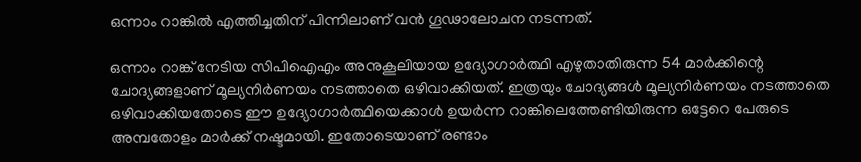ഒന്നാം റാങ്കിൽ എത്തിച്ചതിന് പിന്നിലാണ് വൻ ഗൂഢാലോചന നടന്നത്.

ഒന്നാം റാങ്ക് നേടിയ സിപിഐഎം അനുകൂലിയായ ഉദ്യോഗാർത്ഥി എഴുതാതിരുന്ന 54 മാർക്കിന്റെ ചോദ്യങ്ങളാണ് മൂല്യനിർണയം നടത്താതെ ഒഴിവാക്കിയത്. ഇത്രയും ചോദ്യങ്ങൾ മൂല്യനിർണയം നടത്താതെ ഒഴിവാക്കിയതോടെ ഈ ഉദ്യോഗാർത്ഥിയെക്കാൾ ഉയർന്ന റാങ്കിലെത്തേണ്ടിയിരുന്ന ഒട്ടേറെ പേരുടെ അമ്പതോളം മാർക്ക് നഷ്ടമായി. ഇതോടെയാണ് രണ്ടാം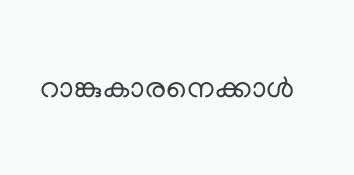റാങ്കുകാരനെക്കാൾ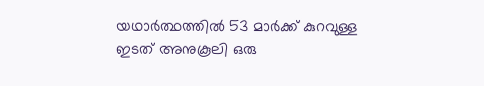യഥാർത്ഥത്തിൽ 53 മാർക്ക് കുറവുള്ള ഇടത് അനുകൂലി ഒരു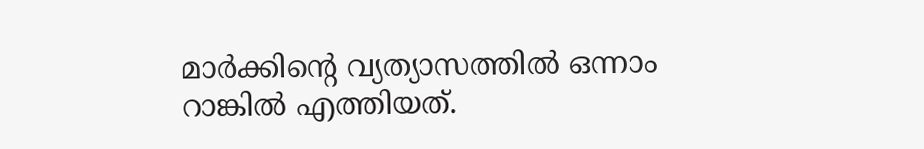മാർക്കിൻ്റെ വ്യത്യാസത്തിൽ ഒന്നാം റാങ്കിൽ എത്തിയത്.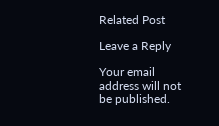Related Post

Leave a Reply

Your email address will not be published.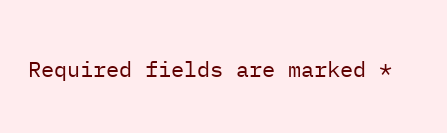Required fields are marked *